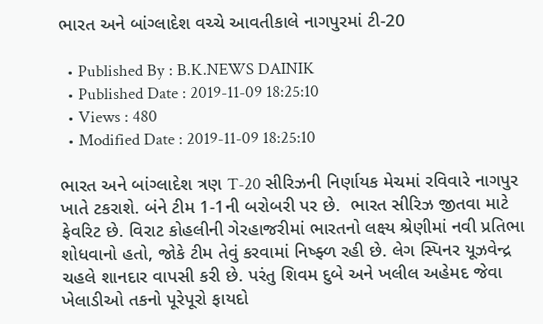ભારત અને બાંગ્લાદેશ વચ્ચે આવતીકાલે નાગપુરમાં ટી-20

  • Published By : B.K.NEWS DAINIK
  • Published Date : 2019-11-09 18:25:10
  • Views : 480
  • Modified Date : 2019-11-09 18:25:10

ભારત અને બાંગ્લાદેશ ત્રણ T-20 સીરિઝની નિર્ણાયક મેચમાં રવિવારે નાગપુર ખાતે ટકરાશે. બંને ટીમ 1-1ની બરોબરી પર છે.  ભારત સીરિઝ જીતવા માટે ફેવરિટ છે. વિરાટ કોહલીની ગેરહાજરીમાં ભારતનો લક્ષ્ય શ્રેણીમાં નવી પ્રતિભા શોધવાનો હતો, જોકે ટીમ તેવું કરવામાં નિષ્ફ્ળ રહી છે. લેગ સ્પિનર યૂઝવેન્દ્ર ચહલે શાનદાર વાપસી કરી છે. પરંતુ શિવમ દુબે અને ખલીલ અહેમદ જેવા ખેલાડીઓ તકનો પૂરેપૂરો ફાયદો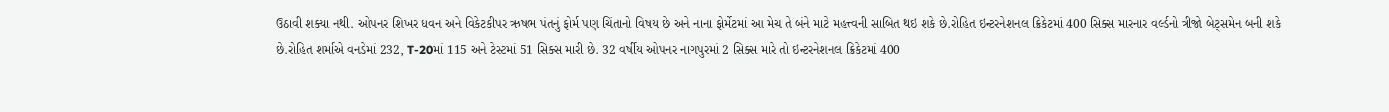ઉઠાવી શક્યા નથી. ઓપનર શિખર ધવન અને વિકેટકીપર ઋષભ પંતનું ફોર્મ પણ ચિંતાનો વિષય છે અને નાના ફોર્મેટમાં આ મેચ તે બંને માટે મહત્ત્વની સાબિત થઇ શકે છે.રોહિત ઇન્ટરનેશનલ ક્રિકેટમાં 400 સિક્સ મારનાર વર્લ્ડનો ત્રીજો બેટ્સમેન બની શકે છે.રોહિત શર્માએ વનડેમાં 232, T-20માં 115 અને ટેસ્ટમાં 51 સિક્સ મારી છે. 32 વર્ષીય ઓપનર નાગપુરમાં 2 સિક્સ મારે તો ઇન્ટરનેશનલ ક્રિકેટમાં 400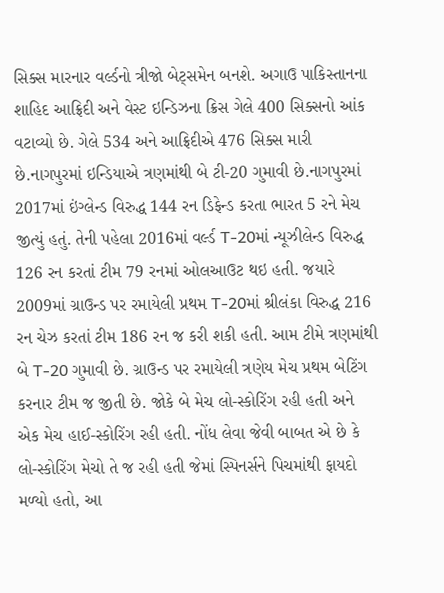સિક્સ મારનાર વર્લ્ડનો ત્રીજો બેટ્સમેન બનશે. અગાઉ પાકિસ્તાનના શાહિદ આફ્રિદી અને વેસ્ટ ઇન્ડિઝના ક્રિસ ગેલે 400 સિક્સનો આંક વટાવ્યો છે. ગેલે 534 અને આફ્રિદીએ 476 સિક્સ મારી છે.નાગપુરમાં ઇન્ડિયાએ ત્રણમાંથી બે ટી-20 ગુમાવી છે.નાગપુરમાં 2017માં ઇંગ્લેન્ડ વિરુદ્ધ 144 રન ડિફેન્ડ કરતા ભારત 5 રને મેચ જીત્યું હતું. તેની પહેલા 2016માં વર્લ્ડ T-20માં ન્યૂઝીલેન્ડ વિરુદ્ધ 126 રન કરતાં ટીમ 79 રનમાં ઓલઆઉટ થઇ હતી. જયારે 2009માં ગ્રાઉન્ડ પર રમાયેલી પ્રથમ T-20માં શ્રીલંકા વિરુદ્ધ 216 રન ચેઝ કરતાં ટીમ 186 રન જ કરી શકી હતી. આમ ટીમે ત્રણમાંથી બે T-20 ગુમાવી છે. ગ્રાઉન્ડ પર રમાયેલી ત્રણેય મેચ પ્રથમ બેટિંગ કરનાર ટીમ જ જીતી છે. જોકે બે મેચ લો-સ્કોરિંગ રહી હતી અને એક મેચ હાઈ-સ્કોરિંગ રહી હતી. નોંધ લેવા જેવી બાબત એ છે કે લો-સ્કોરિંગ મેચો તે જ રહી હતી જેમાં સ્પિનર્સને પિચમાંથી ફાયદો મળ્યો હતો, આ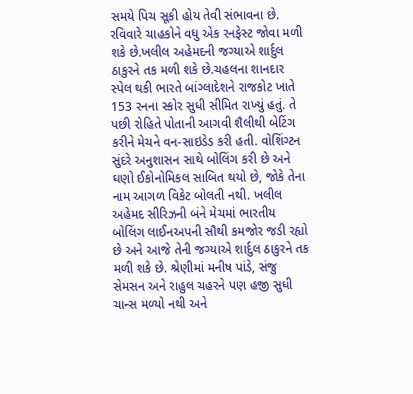સમયે પિચ સૂકી હોય તેવી સંભાવના છે. રવિવારે ચાહકોને વધુ એક રનફેસ્ટ જોવા મળી શકે છે.ખલીલ અહેમદની જગ્યાએ શાર્દુલ ઠાકુરને તક મળી શકે છે.ચહલના શાનદાર સ્પેલ થકી ભારતે બાંગ્લાદેશને રાજકોટ ખાતે 153 રનના સ્કોર સુધી સીમિત રાખ્યું હતું. તે પછી રોહિતે પોતાની આગવી શૈલીથી બેટિંગ કરીને મેચને વન-સાઇડેડ કરી હતી. વોશિંગ્ટન સુંદરે અનુશાસન સાથે બોલિંગ કરી છે અને ઘણો ઈકોનોમિકલ સાબિત થયો છે, જોકે તેના નામ આગળ વિકેટ બોલતી નથી. ખલીલ અહેમદ સીરિઝની બંને મેચમાં ભારતીય બોલિંગ લાઈનઅપની સૌથી કમજોર જડી રહ્યો છે અને આજે તેની જગ્યાએ શાર્દુલ ઠાકુરને તક મળી શકે છે. શ્રેણીમાં મનીષ પાંડે, સંજુ સેમસન અને રાહુલ ચહરને પણ હજી સુધી ચાન્સ મળ્યો નથી અને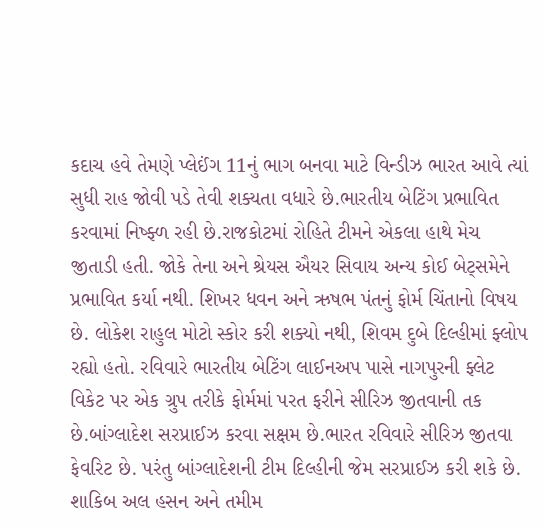કદાચ હવે તેમણે પ્લેઈંગ 11નું ભાગ બનવા માટે વિન્ડીઝ ભારત આવે ત્યાં સુધી રાહ જોવી પડે તેવી શક્યતા વધારે છે.ભારતીય બેટિંગ પ્રભાવિત કરવામાં નિષ્ફ્ળ રહી છે.રાજકોટમાં રોહિતે ટીમને એકલા હાથે મેચ જીતાડી હતી. જોકે તેના અને શ્રેયસ ઐયર સિવાય અન્ય કોઈ બેટ્સમેને પ્રભાવિત કર્યા નથી. શિખર ધવન અને ઋષભ પંતનું ફોર્મ ચિંતાનો વિષય છે. લોકેશ રાહુલ મોટો સ્કોર કરી શક્યો નથી, શિવમ દુબે દિલ્હીમાં ફ્લોપ રહ્યો હતો. રવિવારે ભારતીય બેટિંગ લાઈનઅપ પાસે નાગપુરની ફ્લેટ વિકેટ પર એક ગ્રુપ તરીકે ફોર્મમાં પરત ફરીને સીરિઝ જીતવાની તક છે.બાંગ્લાદેશ સરપ્રાઈઝ કરવા સક્ષમ છે.ભારત રવિવારે સીરિઝ જીતવા ફેવરિટ છે. પરંતુ બાંગ્લાદેશની ટીમ દિલ્હીની જેમ સરપ્રાઈઝ કરી શકે છે. શાકિબ અલ હસન અને તમીમ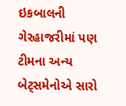ઇકબાલની ગેરહાજરીમાં પણ ટીમના અન્ય બેટ્સમેનોએ સારો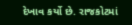દેખાવ કર્યો છે. રાજકોટમાં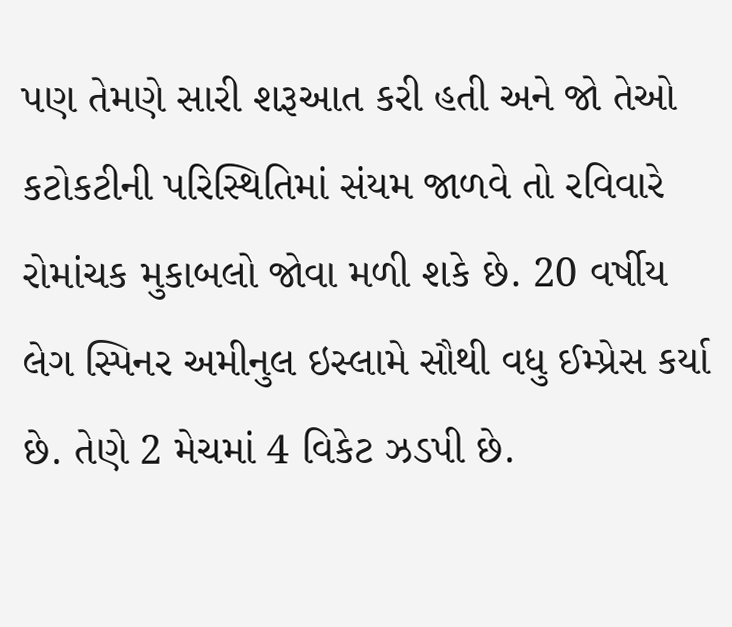પણ તેમણે સારી શરૂઆત કરી હતી અને જો તેઓ કટોકટીની પરિસ્થિતિમાં સંયમ જાળવે તો રવિવારે રોમાંચક મુકાબલો જોવા મળી શકે છે. 20 વર્ષીય લેગ સ્પિનર અમીનુલ ઇસ્લામે સૌથી વધુ ઈમ્પ્રેસ કર્યા છે. તેણે 2 મેચમાં 4 વિકેટ ઝડપી છે.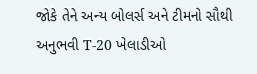જોકે તેને અન્ય બોલર્સ અને ટીમનો સૌથી અનુભવી T-20 ખેલાડીઓ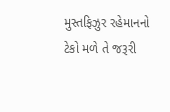મુસ્તફિઝુર રહેમાનનો ટેકો મળે તે જરૂરી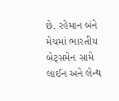છે. રહેમાન બંને મેચમાં ભારતીય બેટ્સમેન સામે લાઈન અને લેન્થ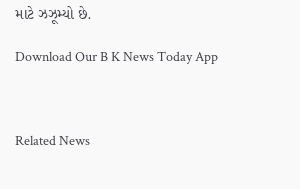માટે ઝઝૂમ્યો છે.

Download Our B K News Today App



Related News